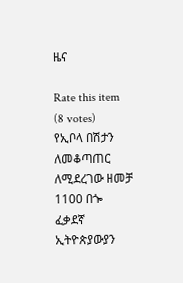ዜና

Rate this item
(8 votes)
የኢቦላ በሽታን ለመቆጣጠር ለሚደረገው ዘመቻ 1100 በጐ ፈቃደኛ ኢትዮጵያውያን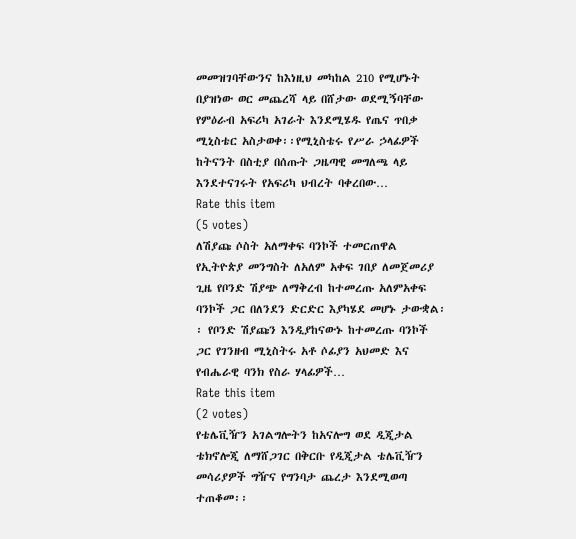መመዝገባቸውንና ከእነዚህ መካከል 210 የሚሆኑት በያዝነው ወር መጨረሻ ላይ በሸታው ወደሚኝባቸው የምዕራብ አፍሪካ አገራት እንደሚሄዱ የጤና ጥበቃ ሚኒስቴር አስታወቀ፡፡የሚኒስቴሩ የሥራ ኃላፊዎች ከትናንት በስቲያ በሰጡት ጋዜጣዊ መግለጫ ላይ እንደተናገሩት የአፍሪካ ህብረት ባቀረበው…
Rate this item
(5 votes)
ለሽያጩ ሶስት አለማቀፍ ባንኮች ተመርጠዋል የኢትዮጵያ መንግስት ለአለም አቀፍ ገበያ ለመጀመሪያ ጊዜ የቦንድ ሽያጭ ለማቅረብ ከተመረጡ አለምአቀፍ ባንኮች ጋር በለንደን ድርድር እያካሄደ መሆኑ ታውቋል፡፡ የቦንድ ሽያጩን እንዲያከናውኑ ከተመረጡ ባንኮች ጋር የገንዘብ ሚኒስትሩ አቶ ሶፊያን አህመድ እና የብሔራዊ ባንክ የስራ ሃላፊዎች…
Rate this item
(2 votes)
የቴሌቪዥን አገልግሎትን ከአናሎግ ወደ ዲጂታል ቴክኖሎጂ ለማሸጋገር በቅርቡ የዲጂታል ቴሌቪዥን መሳሪያዎች ግዥና የግንባታ ጨረታ እንደሚወጣ ተጠቆመ፡፡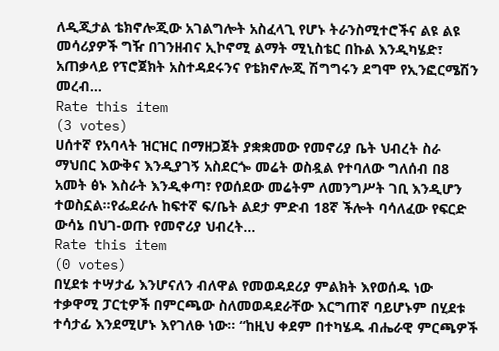ለዲጂታል ቴክኖሎጂው አገልግሎት አስፈላጊ የሆኑ ትራንስሚተሮችና ልዩ ልዩ መሳሪያዎች ግዥ በገንዘብና ኢኮኖሚ ልማት ሚኒስቴር በኩል እንዲካሄድ፣ አጠቃላይ የፕሮጀክት አስተዳደሩንና የቴክኖሎጂ ሽግግሩን ደግሞ የኢንፎርሜሽን መረብ…
Rate this item
(3 votes)
ሀሰተኛ የአባላት ዝርዝር በማዘጋጀት ያቋቋመው የመኖሪያ ቤት ህብረት ስራ ማህበር እውቅና እንዲያገኝ አስደርጐ መሬት ወስዷል የተባለው ግለሰብ በ8 አመት ፅኑ እስራት እንዲቀጣ፣ የወሰደው መሬትም ለመንግሥት ገቢ እንዲሆን ተወስኗል፡፡የፌደራሉ ከፍተኛ ፍ/ቤት ልደታ ምድብ 18ኛ ችሎት ባሳለፈው የፍርድ ውሳኔ በህገ-ወጡ የመኖሪያ ህብረት…
Rate this item
(0 votes)
በሂደቱ ተሣታፊ እንሆናለን ብለዋል የመወዳደሪያ ምልክት እየወሰዱ ነው ተቃዋሚ ፓርቲዎች በምርጫው ስለመወዳደራቸው እርግጠኛ ባይሆኑም በሂደቱ ተሳታፊ እንደሚሆኑ እየገለፁ ነው፡፡ “ከዚህ ቀደም በተካሄዱ ብሔራዊ ምርጫዎች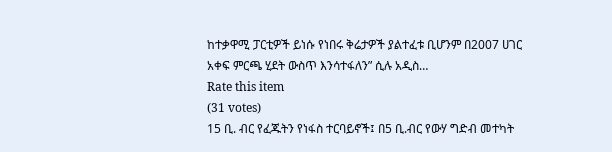ከተቃዋሚ ፓርቲዎች ይነሱ የነበሩ ቅሬታዎች ያልተፈቱ ቢሆንም በ2007 ሀገር አቀፍ ምርጫ ሂደት ውስጥ እንሳተፋለን” ሲሉ አዲስ…
Rate this item
(31 votes)
15 ቢ. ብር የፈጁትን የነፋስ ተርባይኖች፤ በ5 ቢ.ብር የውሃ ግድብ መተካት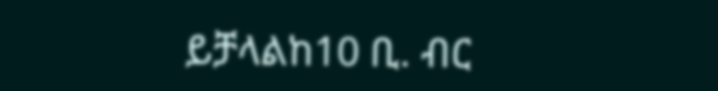ይቻላልከ10 ቢ. ብር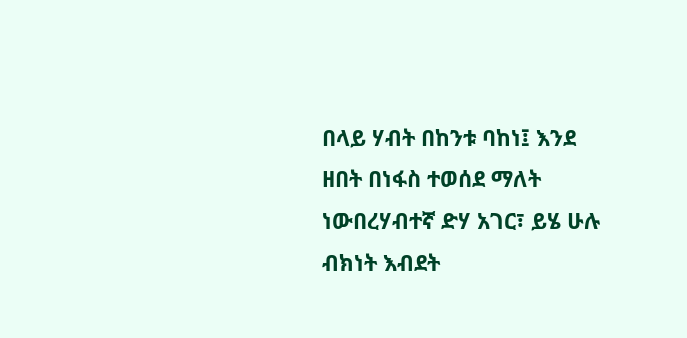በላይ ሃብት በከንቱ ባከነ፤ እንደ ዘበት በነፋስ ተወሰደ ማለት ነውበረሃብተኛ ድሃ አገር፣ ይሄ ሁሉ ብክነት እብደት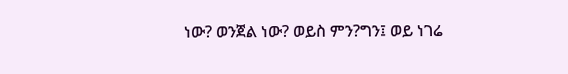ነው? ወንጀል ነው? ወይስ ምን?ግን፤ ወይ ነገሬ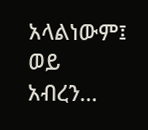አላልነውም፤ ወይ አብረን…